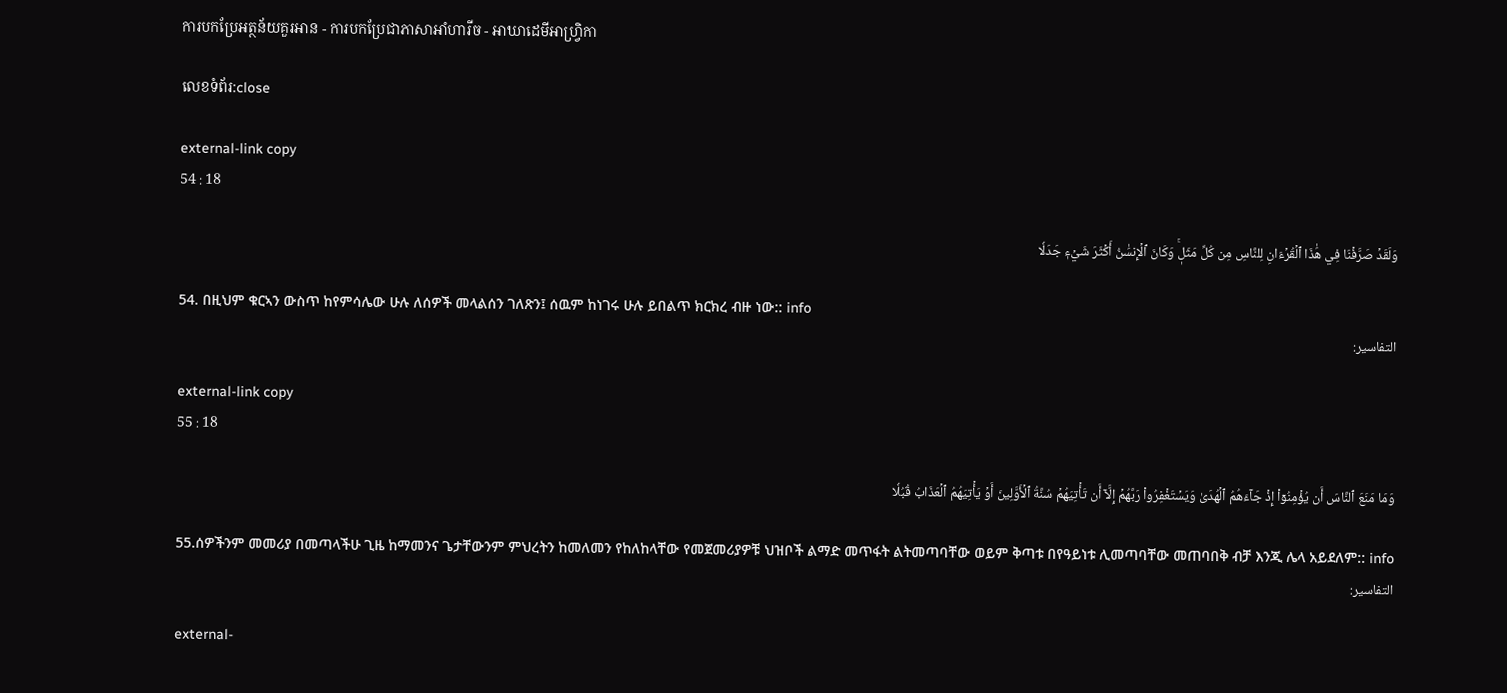ការបកប្រែអត្ថន័យគួរអាន - ការបកប្រែជាភាសាអាំហារីច - អាឃាដេមីអាហ្វ្រិកា

លេខទំព័រ:close

external-link copy
54 : 18

وَلَقَدۡ صَرَّفۡنَا فِي هَٰذَا ٱلۡقُرۡءَانِ لِلنَّاسِ مِن كُلِّ مَثَلٖۚ وَكَانَ ٱلۡإِنسَٰنُ أَكۡثَرَ شَيۡءٖ جَدَلٗا

54. በዚህም ቁርኣን ውስጥ ከየምሳሌው ሁሉ ለሰዎች መላልሰን ገለጽን፤ ሰዉም ከነገሩ ሁሉ ይበልጥ ክርክረ ብዙ ነው:: info
التفاسير:

external-link copy
55 : 18

وَمَا مَنَعَ ٱلنَّاسَ أَن يُؤۡمِنُوٓاْ إِذۡ جَآءَهُمُ ٱلۡهُدَىٰ وَيَسۡتَغۡفِرُواْ رَبَّهُمۡ إِلَّآ أَن تَأۡتِيَهُمۡ سُنَّةُ ٱلۡأَوَّلِينَ أَوۡ يَأۡتِيَهُمُ ٱلۡعَذَابُ قُبُلٗا

55.ሰዎችንም መመሪያ በመጣላችሁ ጊዜ ከማመንና ጌታቸውንም ምህረትን ከመለመን የከለከላቸው የመጀመሪያዎቹ ህዝቦች ልማድ መጥፋት ልትመጣባቸው ወይም ቅጣቱ በየዓይነቱ ሊመጣባቸው መጠባበቅ ብቻ እንጂ ሌላ አይደለም:: info
التفاسير:

external-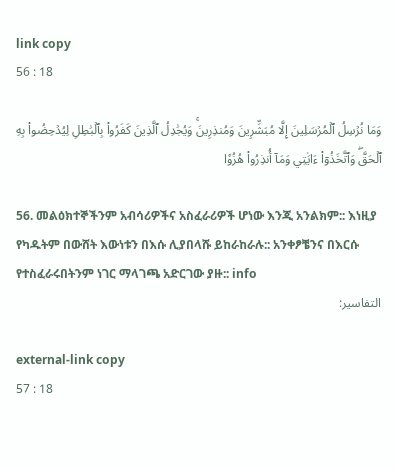link copy
56 : 18

وَمَا نُرۡسِلُ ٱلۡمُرۡسَلِينَ إِلَّا مُبَشِّرِينَ وَمُنذِرِينَۚ وَيُجَٰدِلُ ٱلَّذِينَ كَفَرُواْ بِٱلۡبَٰطِلِ لِيُدۡحِضُواْ بِهِ ٱلۡحَقَّۖ وَٱتَّخَذُوٓاْ ءَايَٰتِي وَمَآ أُنذِرُواْ هُزُوٗا

56. መልዕክተኞችንም አብሳሪዎችና አስፈራሪዎች ሆነው እንጂ አንልክም:: እነዚያ የካዱትም በውሸት እውነቱን በእሱ ሊያበላሹ ይከራከራሉ:: አንቀፆቼንና በእርሱ የተስፈራሩበትንም ነገር ማላገጫ አድርገው ያዙ:: info
التفاسير:

external-link copy
57 : 18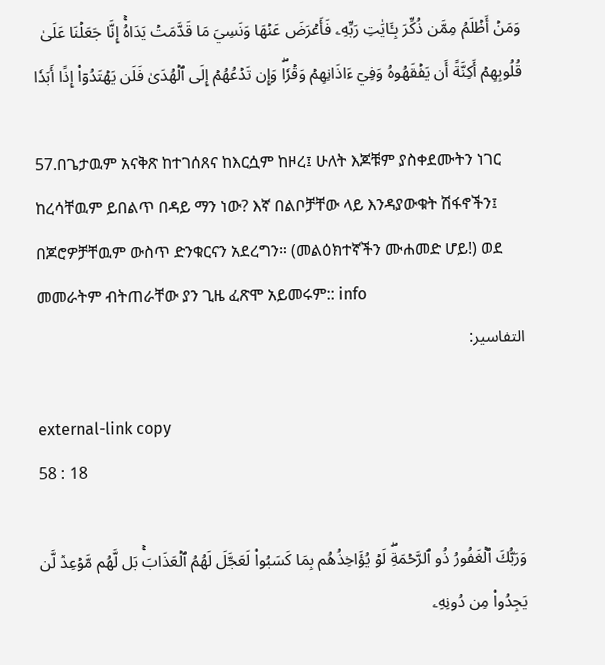وَمَنۡ أَظۡلَمُ مِمَّن ذُكِّرَ بِـَٔايَٰتِ رَبِّهِۦ فَأَعۡرَضَ عَنۡهَا وَنَسِيَ مَا قَدَّمَتۡ يَدَاهُۚ إِنَّا جَعَلۡنَا عَلَىٰ قُلُوبِهِمۡ أَكِنَّةً أَن يَفۡقَهُوهُ وَفِيٓ ءَاذَانِهِمۡ وَقۡرٗاۖ وَإِن تَدۡعُهُمۡ إِلَى ٱلۡهُدَىٰ فَلَن يَهۡتَدُوٓاْ إِذًا أَبَدٗا

57.በጌታዉም አናቅጽ ከተገሰጸና ከእርሷም ከዞረ፤ ሁለት እጆቹም ያስቀደሙትን ነገር ከረሳቸዉም ይበልጥ በዳይ ማን ነው? እኛ በልቦቻቸው ላይ እንዳያውቁት ሽፋኖችን፤ በጆሮዎቻቸዉም ውስጥ ድንቁርናን አደረግን። (መልዕክተኛችን ሙሐመድ ሆይ!) ወደ መመራትም ብትጠራቸው ያን ጊዜ ፈጽሞ አይመሩም:: info
التفاسير:

external-link copy
58 : 18

وَرَبُّكَ ٱلۡغَفُورُ ذُو ٱلرَّحۡمَةِۖ لَوۡ يُؤَاخِذُهُم بِمَا كَسَبُواْ لَعَجَّلَ لَهُمُ ٱلۡعَذَابَۚ بَل لَّهُم مَّوۡعِدٞ لَّن يَجِدُواْ مِن دُونِهِۦ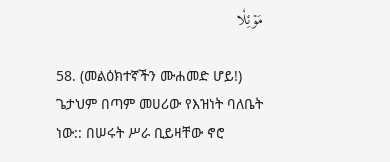مَوۡئِلٗا

58. (መልዕክተኛችን ሙሐመድ ሆይ!) ጌታህም በጣም መሀሪው የእዝነት ባለቤት ነው:: በሠሩት ሥራ ቢይዛቸው ኖሮ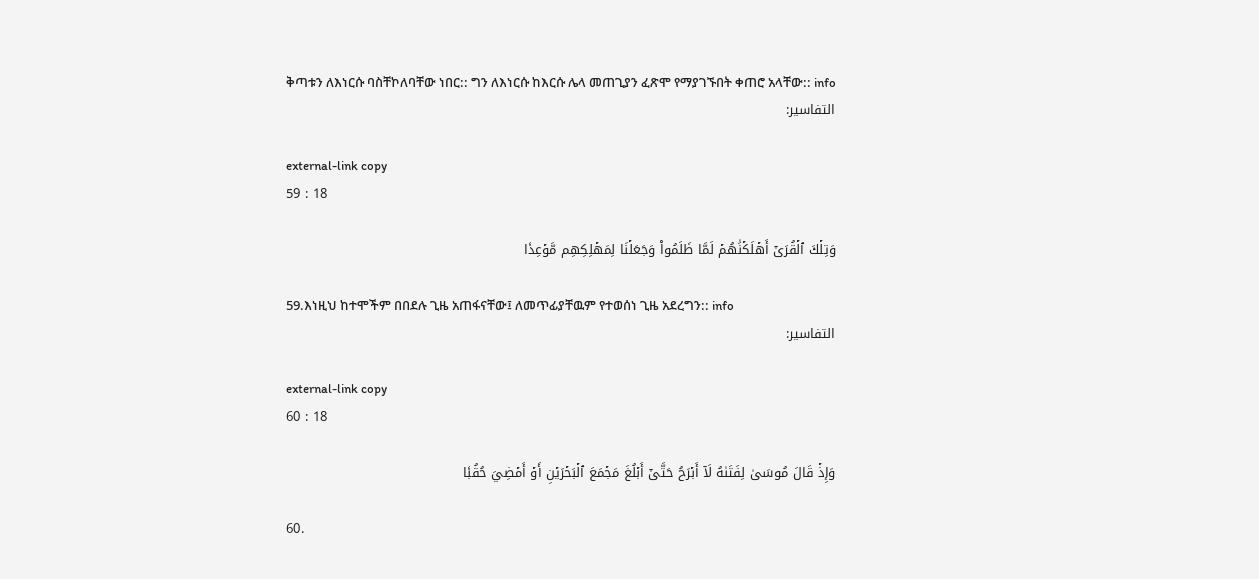ቅጣቱን ለእነርሱ ባስቸኮለባቸው ነበር:: ግን ለእነርሱ ከእርሱ ሌላ መጠጊያን ፈጽሞ የማያገኙበት ቀጠሮ አላቸው:: info
التفاسير:

external-link copy
59 : 18

وَتِلۡكَ ٱلۡقُرَىٰٓ أَهۡلَكۡنَٰهُمۡ لَمَّا ظَلَمُواْ وَجَعَلۡنَا لِمَهۡلِكِهِم مَّوۡعِدٗا

59.እነዚህ ከተሞችም በበደሉ ጊዜ አጠፋናቸው፤ ለመጥፊያቸዉም የተወሰነ ጊዜ አደረግን:: info
التفاسير:

external-link copy
60 : 18

وَإِذۡ قَالَ مُوسَىٰ لِفَتَىٰهُ لَآ أَبۡرَحُ حَتَّىٰٓ أَبۡلُغَ مَجۡمَعَ ٱلۡبَحۡرَيۡنِ أَوۡ أَمۡضِيَ حُقُبٗا

60.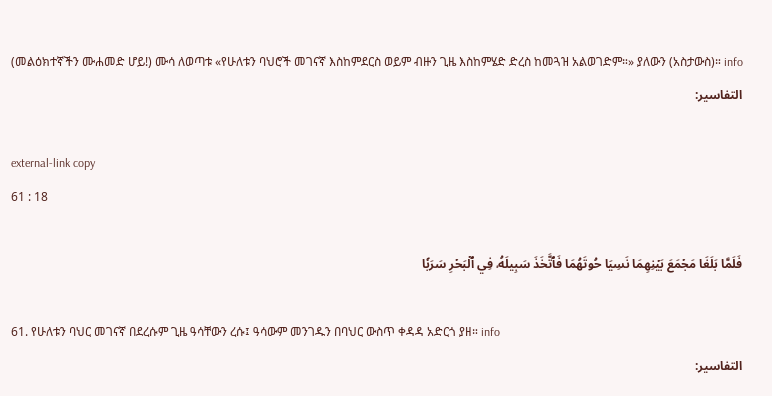(መልዕክተኛችን ሙሐመድ ሆይ!) ሙሳ ለወጣቱ «የሁለቱን ባህሮች መገናኛ እስከምደርስ ወይም ብዙን ጊዜ እስከምሄድ ድረስ ከመጓዝ አልወገድም።» ያለውን (አስታውስ)። info
التفاسير:

external-link copy
61 : 18

فَلَمَّا بَلَغَا مَجۡمَعَ بَيۡنِهِمَا نَسِيَا حُوتَهُمَا فَٱتَّخَذَ سَبِيلَهُۥ فِي ٱلۡبَحۡرِ سَرَبٗا

61. የሁለቱን ባህር መገናኛ በደረሱም ጊዜ ዓሳቸውን ረሱ፤ ዓሳውም መንገዱን በባህር ውስጥ ቀዳዳ አድርጎ ያዘ። info
التفاسير: